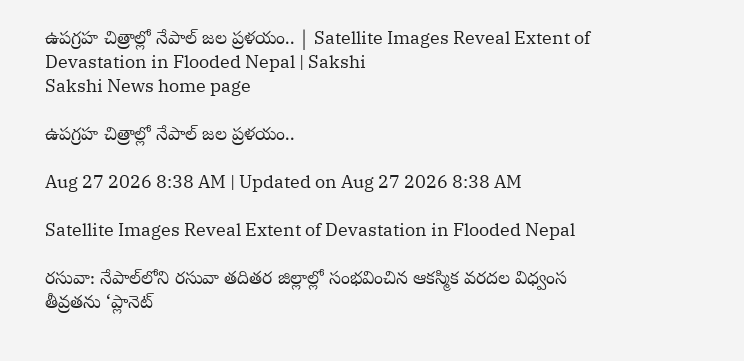ఉపగ్రహ చిత్రాల్లో నేపాల్ జల ప్రళయం.. | Satellite Images Reveal Extent of Devastation in Flooded Nepal | Sakshi
Sakshi News home page

ఉపగ్రహ చిత్రాల్లో నేపాల్ జల ప్రళయం..

Aug 27 2026 8:38 AM | Updated on Aug 27 2026 8:38 AM

Satellite Images Reveal Extent of Devastation in Flooded Nepal

రసువా: నేపాల్‌లోని రసువా తదితర జిల్లాల్లో సంభవించిన ఆకస్మిక వరదల విధ్వంస తీవ్రతను ‘ప్లానెట్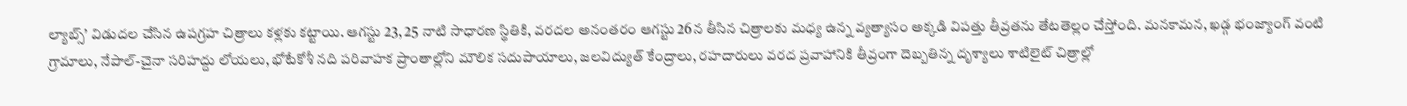ల్యాబ్స్’ విడుదల చేసిన ఉపగ్రహ చిత్రాలు కళ్లకు కట్టాయి. ఆగస్టు 23, 25 నాటి సాధారణ స్థితికి, వరదల అనంతరం ఆగస్టు 26న తీసిన చిత్రాలకు మధ్య ఉన్న వ్యత్యాసం అక్కడి విపత్తు తీవ్రతను తేటతెల్లం చేస్తోంది. మనకామన, ఖడ్గ భంజ్యాంగ్ వంటి గ్రామాలు, నేపాల్-చైనా సరిహద్దు లోయలు, భోటేకోశీ నది పరివాహక ప్రాంతాల్లోని మౌలిక సదుపాయాలు, జలవిద్యుత్ కేంద్రాలు, రహదారులు వరద ప్రవాహానికి తీవ్రంగా దెబ్బతిన్న దృశ్యాలు శాటిలైట్ చిత్రాల్లో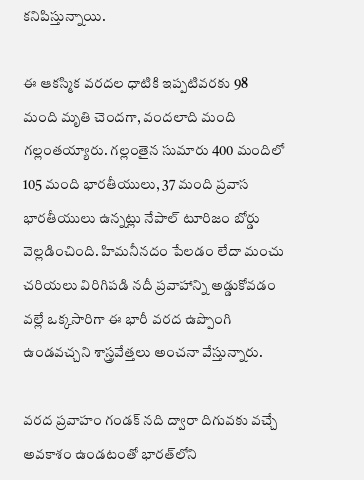కనిపిస్తున్నాయి.

ఈ ఆకస్మిక వరదల ధాటికి ఇప్పటివరకు 98 మంది మృతి చెందగా, వందలాది మంది గల్లంతయ్యారు. గల్లంతైన సుమారు 400 మందిలో 105 మంది భారతీయులు, 37 మంది ప్రవాస భారతీయులు ఉన్నట్లు నేపాల్ టూరిజం బోర్డు వెల్లడించింది. హిమనీనదం పేలడం లేదా మంచు చరియలు విరిగిపడి నదీ ప్రవాహాన్ని అడ్డుకోవడం వల్లే ఒక్కసారిగా ఈ భారీ వరద ఉప్పొంగి ఉండవచ్చని శాస్త్రవేత్తలు అంచనా వేస్తున్నారు.

వరద ప్రవాహం గండక్ నది ద్వారా దిగువకు వచ్చే అవకాశం ఉండటంతో భారత్‌లోని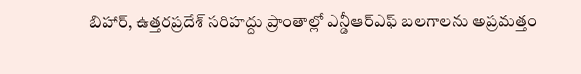బిహార్, ఉత్తరప్రదేశ్ సరిహద్దు ప్రాంతాల్లో ఎన్డీఆర్‌ఎఫ్ బలగాలను అప్రమత్తం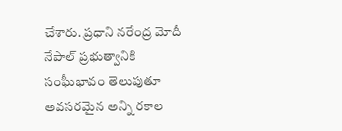చేశారు. ప్రధాని నరేంద్ర మోదీ నేపాల్ ప్రభుత్వానికి సంఘీభావం తెలుపుతూ అవసరమైన అన్ని రకాల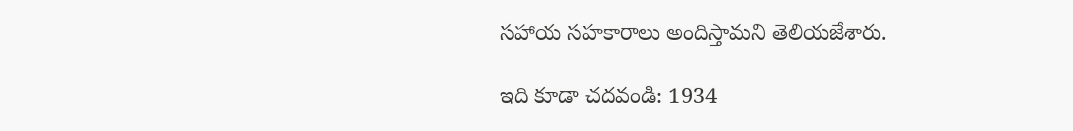సహాయ సహకారాలు అందిస్తామని తెలియజేశారు.

ఇది కూడా చదవండి: 1934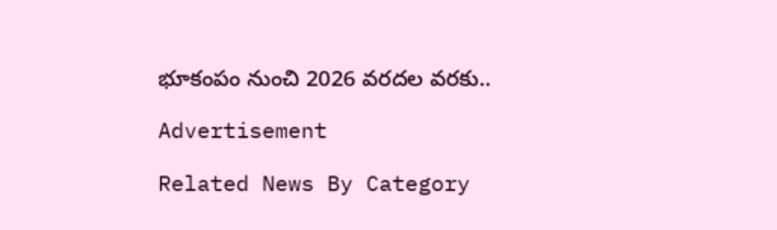భూకంపం నుంచి 2026 వరదల వరకు..

Advertisement

Related News By Category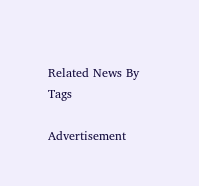Related News By Tags

Advertisement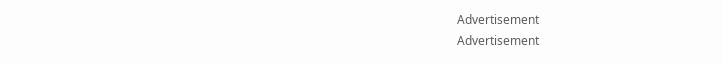Advertisement
Advertisement